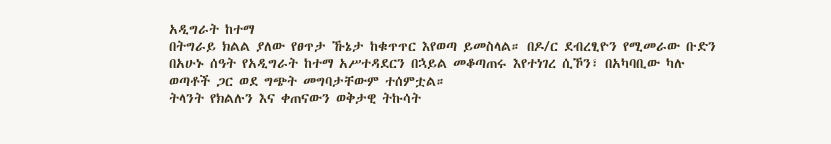አዲግራት ከተማ
በትግራይ ክልል ያለው የፀጥታ ኹኔታ ከቁጥጥር እየወጣ ይመስላል። በዶ/ር ደብረፂዮን የሚመራው ቡድን በአሁኑ ሰዓት የአዲግራት ከተማ አሥተዳደርን በኋይል መቆጣጠሩ እየተነገረ ሲኾን፣ በአካባቢው ካሉ ወጣቶች ጋር ወደ ግጭት መግባታቸውም ተሰምቷል።
ትላንት የክልሉን እና ቀጠናውን ወቅታዊ ትኩሳት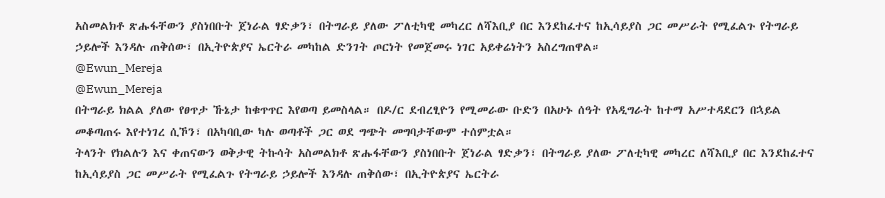አስመልክቶ ጽሑፋቸውን ያስነበቡት ጀነራል ፃድቃን፣ በትግራይ ያለው ፖለቲካዊ መካረር ለሻእቢያ በር እንደከፈተና ከኢሳይያስ ጋር መሥራት የሚፈልጉ የትግራይ ኃይሎች እንዳሉ ጠቅሰው፣ በኢትዮጵያና ኤርትራ መካከል ድንገት ጦርነት የመጀመሩ ነገር አይቀሬነትን አስረግጠዋል።
@Ewun_Mereja
@Ewun_Mereja
በትግራይ ክልል ያለው የፀጥታ ኹኔታ ከቁጥጥር እየወጣ ይመስላል። በዶ/ር ደብረፂዮን የሚመራው ቡድን በአሁኑ ሰዓት የአዲግራት ከተማ አሥተዳደርን በኋይል መቆጣጠሩ እየተነገረ ሲኾን፣ በአካባቢው ካሉ ወጣቶች ጋር ወደ ግጭት መግባታቸውም ተሰምቷል።
ትላንት የክልሉን እና ቀጠናውን ወቅታዊ ትኩሳት አስመልክቶ ጽሑፋቸውን ያስነበቡት ጀነራል ፃድቃን፣ በትግራይ ያለው ፖለቲካዊ መካረር ለሻእቢያ በር እንደከፈተና ከኢሳይያስ ጋር መሥራት የሚፈልጉ የትግራይ ኃይሎች እንዳሉ ጠቅሰው፣ በኢትዮጵያና ኤርትራ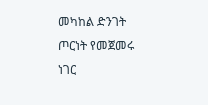መካከል ድንገት ጦርነት የመጀመሩ ነገር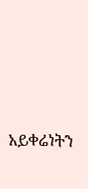አይቀሬነትን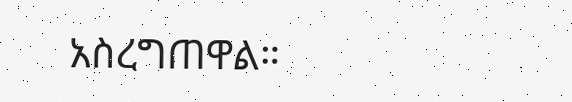አስረግጠዋል።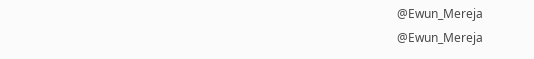@Ewun_Mereja
@Ewun_Mereja